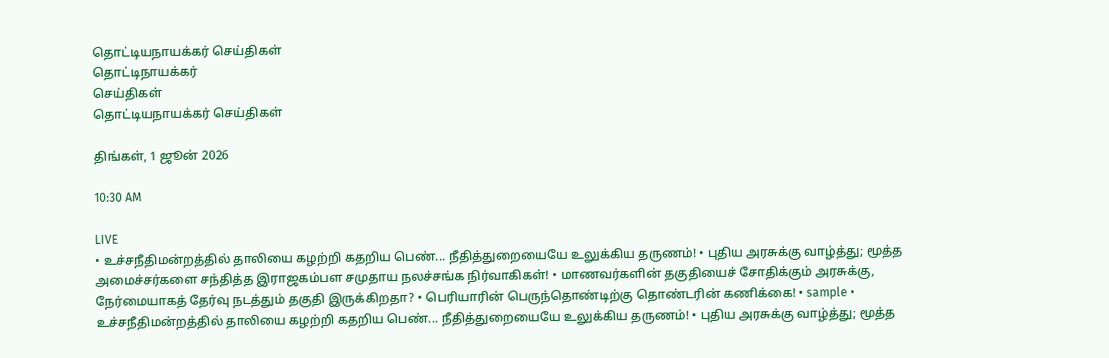தொட்டியநாயக்கர் செய்திகள்
தொட்டிநாயக்கர்
செய்திகள்
தொட்டியநாயக்கர் செய்திகள்

திங்கள், 1 ஜூன் 2026

10:30 AM

LIVE
• உச்சநீதிமன்றத்தில் தாலியை கழற்றி கதறிய பெண்... நீதித்துறையையே உலுக்கிய தருணம்! • புதிய அரசுக்கு வாழ்த்து; மூத்த அமைச்சர்களை சந்தித்த இராஜகம்பள சமுதாய நலச்சங்க நிர்வாகிகள்! • மாணவர்களின் தகுதியைச் சோதிக்கும் அரசுக்கு, நேர்மையாகத் தேர்வு நடத்தும் தகுதி இருக்கிறதா? • பெரியாரின் பெருந்தொண்டிற்கு தொண்டரின் கணிக்கை! • sample • உச்சநீதிமன்றத்தில் தாலியை கழற்றி கதறிய பெண்... நீதித்துறையையே உலுக்கிய தருணம்! • புதிய அரசுக்கு வாழ்த்து; மூத்த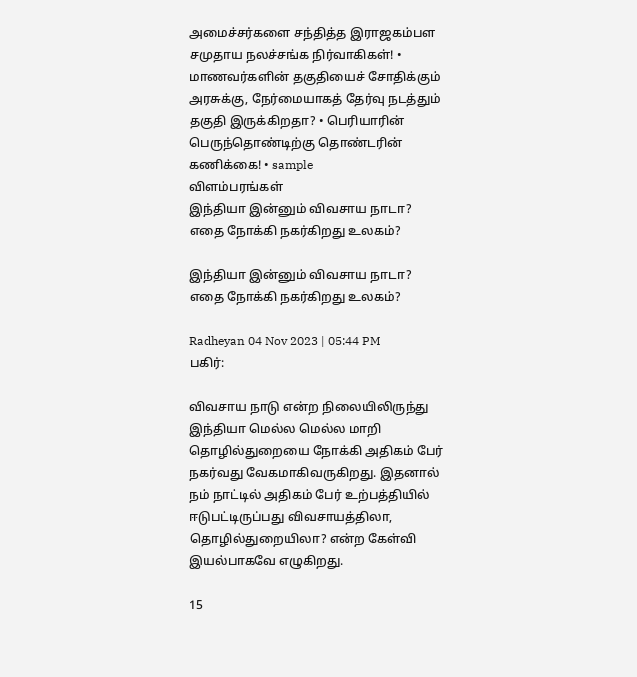அமைச்சர்களை சந்தித்த இராஜகம்பள சமுதாய நலச்சங்க நிர்வாகிகள்! • மாணவர்களின் தகுதியைச் சோதிக்கும் அரசுக்கு, நேர்மையாகத் தேர்வு நடத்தும் தகுதி இருக்கிறதா? • பெரியாரின் பெருந்தொண்டிற்கு தொண்டரின் கணிக்கை! • sample
விளம்பரங்கள்
இந்தியா இன்னும் விவசாய நாடா? எதை நோக்கி நகர்கிறது உலகம்?

இந்தியா இன்னும் விவசாய நாடா? எதை நோக்கி நகர்கிறது உலகம்?

Radheyan 04 Nov 2023 | 05:44 PM
பகிர்:

விவசாய நாடு என்ற நிலையிலிருந்து இந்தியா மெல்ல மெல்ல மாறி தொழில்துறையை நோக்கி அதிகம் பேர் நகர்வது வேகமாகிவருகிறது. இதனால் நம் நாட்டில் அதிகம் பேர் உற்பத்தியில் ஈடுபட்டிருப்பது விவசாயத்திலா, தொழில்துறையிலா? என்ற கேள்வி இயல்பாகவே எழுகிறது.

15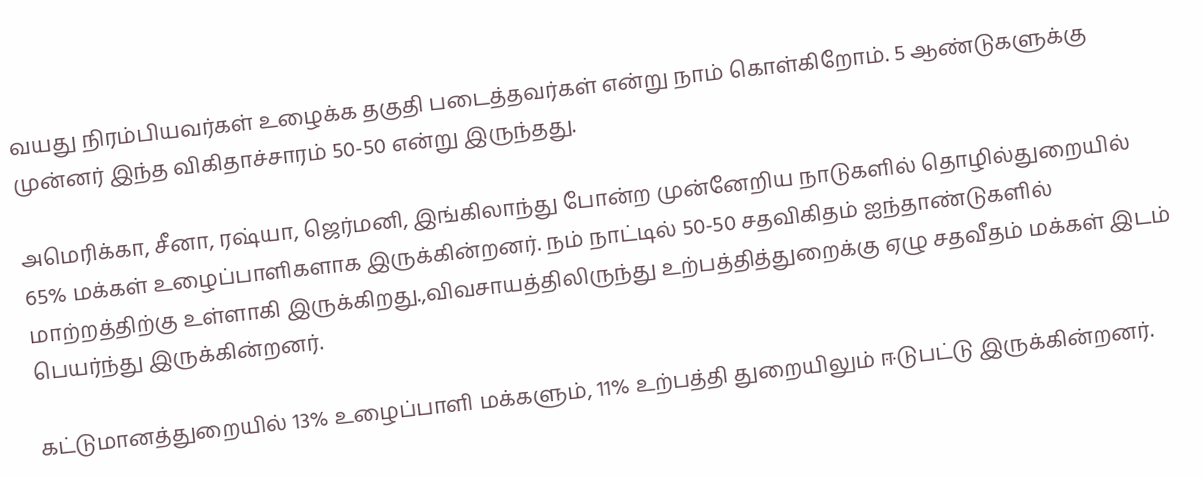வயது நிரம்பியவர்கள் உழைக்க தகுதி படைத்தவர்கள் என்று நாம் கொள்கிறோம். 5 ஆண்டுகளுக்கு முன்னர் இந்த விகிதாச்சாரம் 50-50 என்று இருந்தது.

அமெரிக்கா, சீனா, ரஷ்யா, ஜெர்மனி, இங்கிலாந்து போன்ற முன்னேறிய நாடுகளில் தொழில்துறையில் 65% மக்கள் உழைப்பாளிகளாக இருக்கின்றனர். நம் நாட்டில் 50-50 சதவிகிதம் ஐந்தாண்டுகளில் மாற்றத்திற்கு உள்ளாகி இருக்கிறது.,விவசாயத்திலிருந்து உற்பத்தித்துறைக்கு ஏழு சதவீதம் மக்கள் இடம் பெயர்ந்து இருக்கின்றனர்.

கட்டுமானத்துறையில் 13% உழைப்பாளி மக்களும், 11% உற்பத்தி துறையிலும் ஈடுபட்டு இருக்கின்றனர்.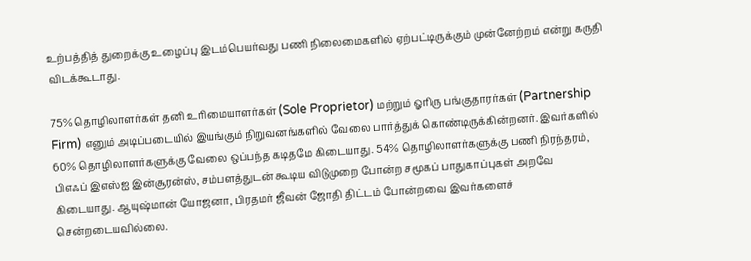உற்பத்தித் துறைக்கு உழைப்பு இடம்பெயர்வது பணி நிலைமைகளில் ஏற்பட்டிருக்கும் முன்னேற்றம் என்று கருதி விடக்கூடாது.

75% தொழிலாளர்கள் தனி உரிமையாளர்கள் (Sole Proprietor) மற்றும் ஓரிரு பங்குதாரர்கள் (Partnership Firm) எனும் அடிப்படையில் இயங்கும் நிறுவனங்களில் வேலை பார்த்துக் கொண்டிருக்கின்றனர். இவர்களில் 60% தொழிலாளர்களுக்கு வேலை ஒப்பந்த கடிதமே கிடையாது. 54% தொழிலாளர்களுக்கு பணி நிரந்தரம், பிஎஃப் இஎஸ்ஐ இன்சூரன்ஸ், சம்பளத்துடன் கூடிய விடுமுறை போன்ற சமூகப் பாதுகாப்புகள் அறவே கிடையாது. ஆயுஷ்மான் யோஜனா, பிரதமர் ஜீவன் ஜோதி திட்டம் போன்றவை இவர்களைச் சென்றடையவில்லை.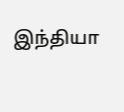இந்தியா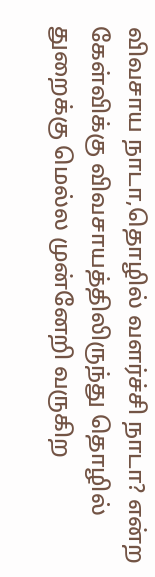விவசாய நாடா,தொழில் வளர்ச்சி நாடா? என்ற கேள்விக்கு விவசாயத்திலிருந்து தொழில் துறைக்கு மெல்ல முன்னேறி வருகிற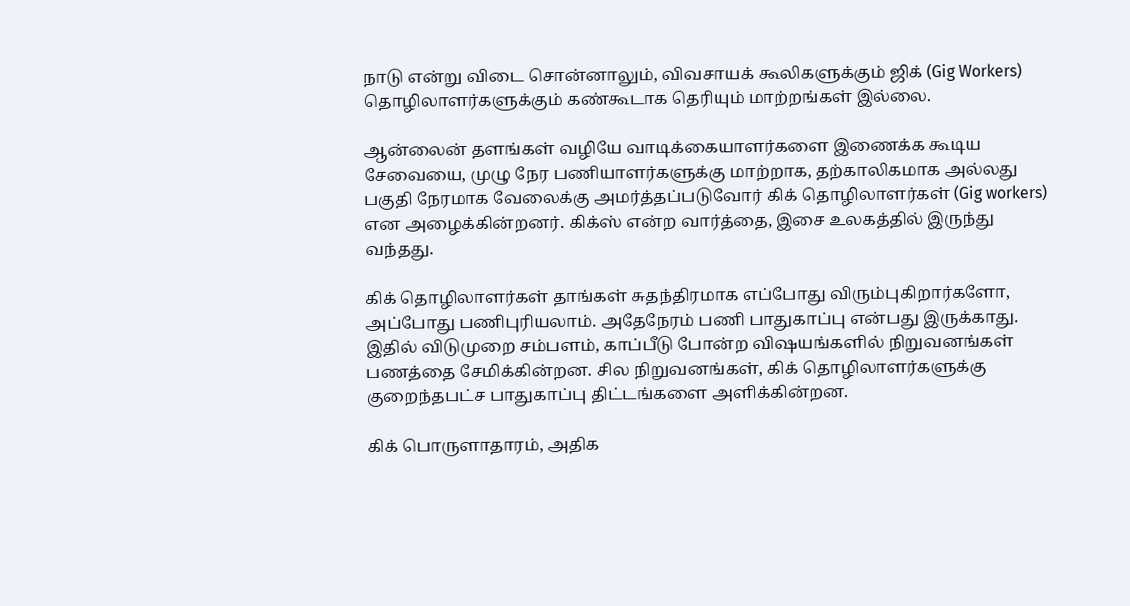நாடு என்று விடை சொன்னாலும், விவசாயக் கூலிகளுக்கும் ஜிக் (Gig Workers) தொழிலாளர்களுக்கும் கண்கூடாக தெரியும் மாற்றங்கள் இல்லை.

ஆன்லைன் தளங்கள் வழியே வாடிக்கையாளர்களை இணைக்க கூடிய சேவையை, முழு நேர பணியாளர்களுக்கு மாற்றாக, தற்காலிகமாக அல்லது பகுதி நேரமாக வேலைக்கு அமர்த்தப்படுவோர் கிக் தொழிலாளர்கள் (Gig workers) என அழைக்கின்றனர். கிக்ஸ் என்ற வார்த்தை, இசை உலகத்தில் இருந்து வந்தது.

கிக் தொழிலாளர்கள் தாங்கள் சுதந்திரமாக எப்போது விரும்புகிறார்களோ, அப்போது பணிபுரியலாம். அதேநேரம் பணி பாதுகாப்பு என்பது இருக்காது. இதில் விடுமுறை சம்பளம், காப்பீடு போன்ற விஷயங்களில் நிறுவனங்கள் பணத்தை சேமிக்கின்றன. சில நிறுவனங்கள், கிக் தொழிலாளர்களுக்கு குறைந்தபட்ச பாதுகாப்பு திட்டங்களை அளிக்கின்றன.

கிக் பொருளாதாரம், அதிக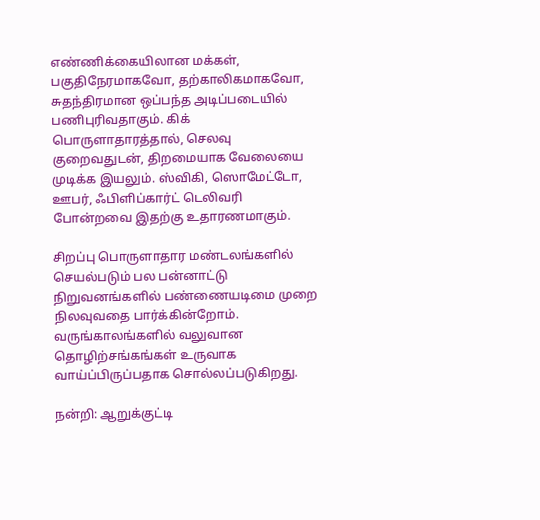எண்ணிக்கையிலான மக்கள், பகுதிநேரமாகவோ, தற்காலிகமாகவோ, சுதந்திரமான ஒப்பந்த அடிப்படையில் பணிபுரிவதாகும். கிக் பொருளாதாரத்தால், செலவு குறைவதுடன், திறமையாக வேலையை முடிக்க இயலும். ஸ்விகி, ஸொமேட்டோ, ஊபர், ஃபிளிப்கார்ட் டெலிவரி போன்றவை இதற்கு உதாரணமாகும்.

சிறப்பு பொருளாதார மண்டலங்களில் செயல்படும் பல பன்னாட்டு நிறுவனங்களில் பண்ணையடிமை முறை நிலவுவதை பார்க்கின்றோம். வருங்காலங்களில் வலுவான தொழிற்சங்கங்கள் உருவாக வாய்ப்பிருப்பதாக சொல்லப்படுகிறது.

நன்றி: ஆறுக்குட்டி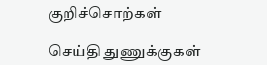குறிச்சொற்கள்

செய்தி துணுக்குகள்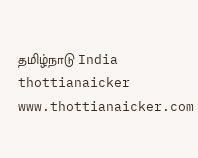தமிழ்நாடு India thottianaicker www.thottianaicker.com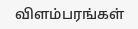விளம்பரங்கள்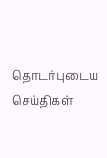தொடர்புடைய செய்திகள்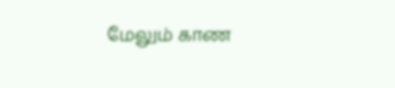மேலும் காண